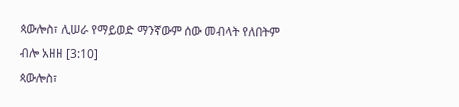ጳውሎስ፣ ሊሠራ የማይወድ ማንኛውም ሰው መብላት የለበትም ብሎ አዘዘ [3:10]
ጳውሎስ፣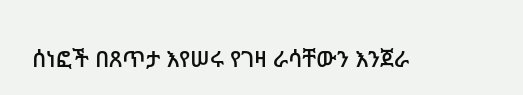ሰነፎች በጸጥታ እየሠሩ የገዛ ራሳቸውን እንጀራ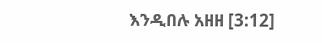እንዲበሉ አዘዘ [3:12]